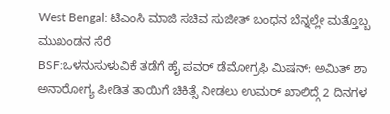West Bengal: ಟಿಎಂಸಿ ಮಾಜಿ ಸಚಿವ ಸುಜೀತ್ ಬಂಧನ ಬೆನ್ನಲ್ಲೇ ಮತ್ತೊಬ್ಬ ಮುಖಂಡನ ಸೆರೆ
BSF:ಒಳನುಸುಳುವಿಕೆ ತಡೆಗೆ ಹೈ ಪವರ್ ಡೆಮೋಗ್ರಫಿ ಮಿಷನ್: ಅಮಿತ್ ಶಾ
ಅನಾರೋಗ್ಯ ಪೀಡಿತ ತಾಯಿಗೆ ಚಿಕಿತ್ಸೆ ನೀಡಲು ಉಮರ್ ಖಾಲಿದ್ಗೆ 2 ದಿನಗಳ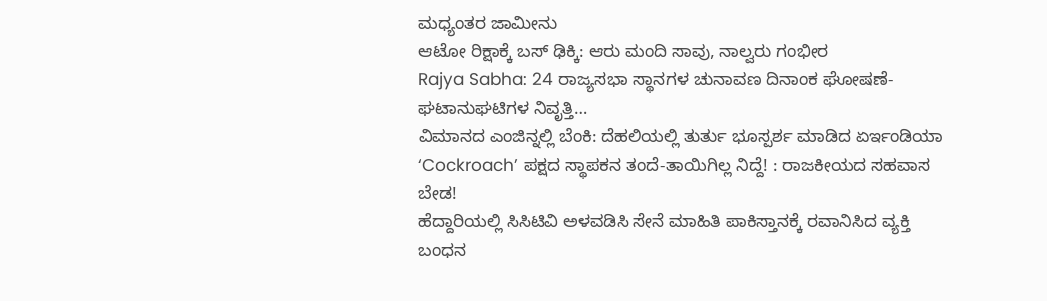ಮಧ್ಯಂತರ ಜಾಮೀನು
ಆಟೋ ರಿಕ್ಷಾಕ್ಕೆ ಬಸ್ ಢಿಕ್ಕಿ: ಆರು ಮಂದಿ ಸಾವು, ನಾಲ್ವರು ಗಂಭೀರ
Rajya Sabha: 24 ರಾಜ್ಯಸಭಾ ಸ್ಥಾನಗಳ ಚುನಾವಣ ದಿನಾಂಕ ಘೋಷಣೆ-ಘಟಾನುಘಟಿಗಳ ನಿವೃತ್ತಿ…
ವಿಮಾನದ ಎಂಜಿನ್ನಲ್ಲಿ ಬೆಂಕಿ: ದೆಹಲಿಯಲ್ಲಿ ತುರ್ತು ಭೂಸ್ಪರ್ಶ ಮಾಡಿದ ಏರ್ಇಂಡಿಯಾ
‘Cockroach’ ಪಕ್ಷದ ಸ್ಥಾಪಕನ ತಂದೆ-ತಾಯಿಗಿಲ್ಲ ನಿದ್ದೆ! : ರಾಜಕೀಯದ ಸಹವಾಸ ಬೇಡ!
ಹೆದ್ದಾರಿಯಲ್ಲಿ ಸಿಸಿಟಿವಿ ಅಳವಡಿಸಿ ಸೇನೆ ಮಾಹಿತಿ ಪಾಕಿಸ್ತಾನಕ್ಕೆ ರವಾನಿಸಿದ ವ್ಯಕ್ತಿ ಬಂಧನ